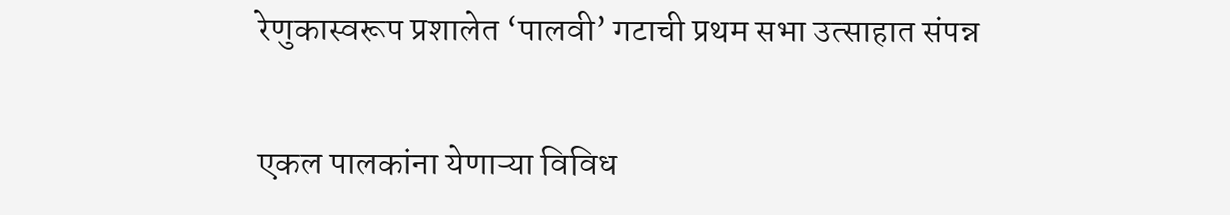रेणुकास्वरूप प्रशालेत ‘पालवी’ गटाची प्रथम सभा उत्साहात संपन्न

एकल पालकांना येणाऱ्या विविध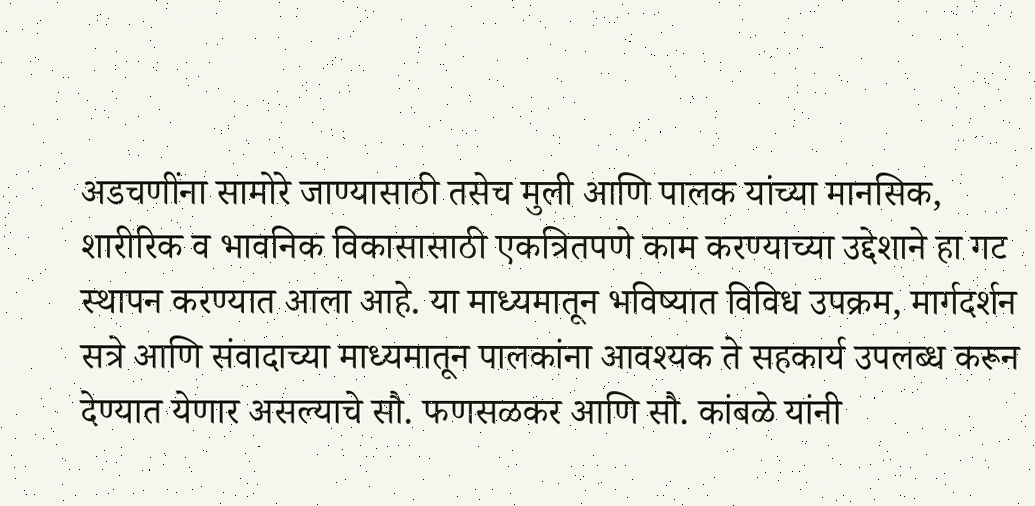अडचणींना सामोरे जाण्यासाठी तसेच मुली आणि पालक यांच्या मानसिक, शारीरिक व भावनिक विकासासाठी एकत्रितपणे काम करण्याच्या उद्देशाने हा गट स्थापन करण्यात आला आहे. या माध्यमातून भविष्यात विविध उपक्रम, मार्गदर्शन सत्रे आणि संवादाच्या माध्यमातून पालकांना आवश्यक ते सहकार्य उपलब्ध करून देण्यात येणार असल्याचे सौ. फणसळकर आणि सौ. कांबळे यांनी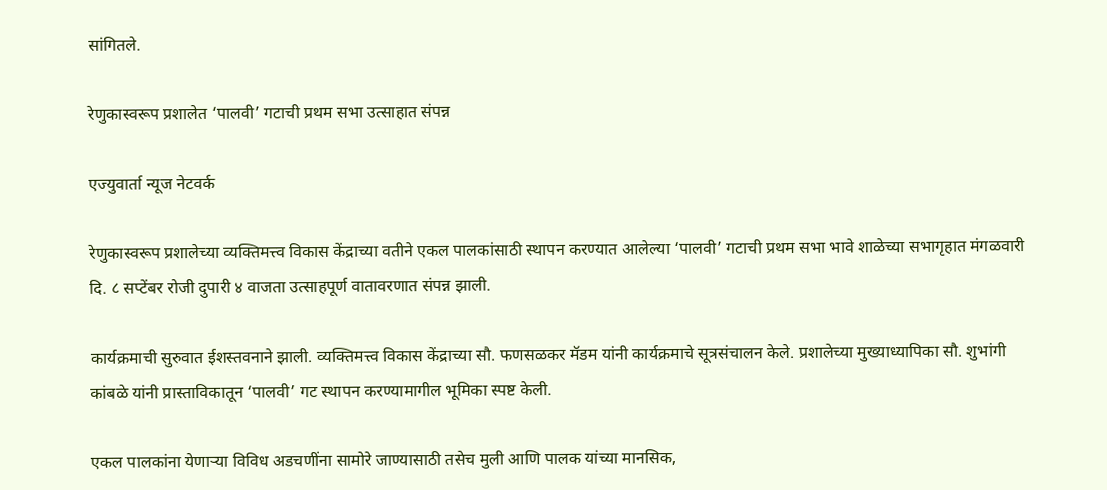सांगितले.

रेणुकास्वरूप प्रशालेत ‘पालवी’ गटाची प्रथम सभा उत्साहात संपन्न

एज्युवार्ता न्यूज नेटवर्क

रेणुकास्वरूप प्रशालेच्या व्यक्तिमत्त्व विकास केंद्राच्या वतीने एकल पालकांसाठी स्थापन करण्यात आलेल्या ‘पालवी’ गटाची प्रथम सभा भावे शाळेच्या सभागृहात मंगळवारी दि. ८ सप्टेंबर रोजी दुपारी ४ वाजता उत्साहपूर्ण वातावरणात संपन्न झाली.

कार्यक्रमाची सुरुवात ईशस्तवनाने झाली. व्यक्तिमत्त्व विकास केंद्राच्या सौ. फणसळकर मॅडम यांनी कार्यक्रमाचे सूत्रसंचालन केले. प्रशालेच्या मुख्याध्यापिका सौ. शुभांगी कांबळे यांनी प्रास्ताविकातून ‘पालवी’ गट स्थापन करण्यामागील भूमिका स्पष्ट केली.

एकल पालकांना येणाऱ्या विविध अडचणींना सामोरे जाण्यासाठी तसेच मुली आणि पालक यांच्या मानसिक,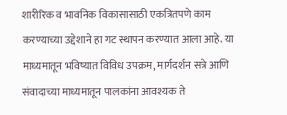शारीरिक व भावनिक विकासासाठी एकत्रितपणे काम करण्याच्या उद्देशाने हा गट स्थापन करण्यात आला आहे. या माध्यमातून भविष्यात विविध उपक्रम, मार्गदर्शन सत्रे आणि संवादाच्या माध्यमातून पालकांना आवश्यक ते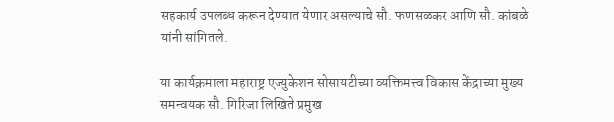सहकार्य उपलब्ध करून देण्यात येणार असल्याचे सौ. फणसळकर आणि सौ. कांबळे यांनी सांगितले.

या कार्यक्रमाला महाराष्ट्र एज्युकेशन सोसायटीच्या व्यक्तिमत्त्व विकास केंद्राच्या मुख्य समन्वयक सौ. गिरिजा लिखिते प्रमुख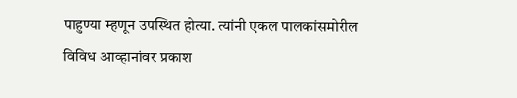पाहुण्या म्हणून उपस्थित होत्या. त्यांनी एकल पालकांसमोरील विविध आव्हानांवर प्रकाश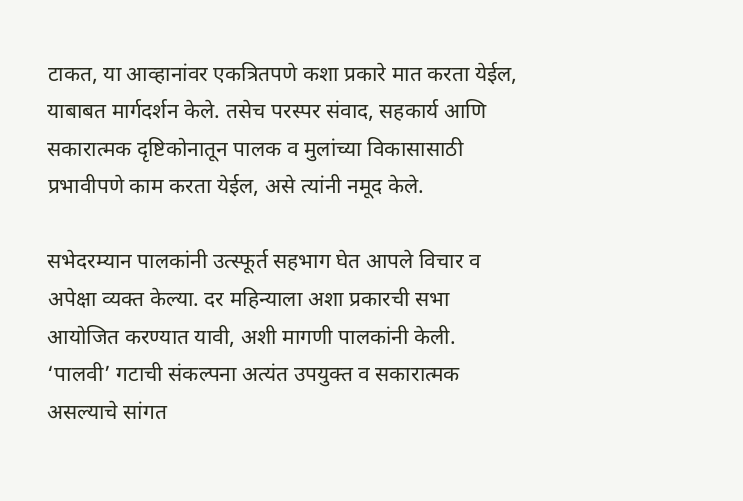टाकत, या आव्हानांवर एकत्रितपणे कशा प्रकारे मात करता येईल, याबाबत मार्गदर्शन केले. तसेच परस्पर संवाद, सहकार्य आणि सकारात्मक दृष्टिकोनातून पालक व मुलांच्या विकासासाठी प्रभावीपणे काम करता येईल, असे त्यांनी नमूद केले.

सभेदरम्यान पालकांनी उत्स्फूर्त सहभाग घेत आपले विचार व अपेक्षा व्यक्त केल्या. दर महिन्याला अशा प्रकारची सभा आयोजित करण्यात यावी, अशी मागणी पालकांनी केली. ‘पालवी’ गटाची संकल्पना अत्यंत उपयुक्त व सकारात्मक असल्याचे सांगत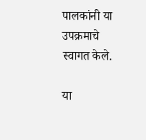पालकांनी या उपक्रमाचे स्वागत केले.

या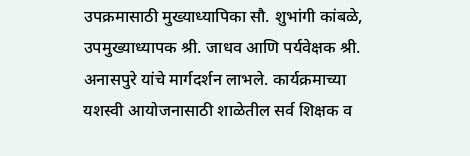उपक्रमासाठी मुख्याध्यापिका सौ. शुभांगी कांबळे, उपमुख्याध्यापक श्री. जाधव आणि पर्यवेक्षक श्री. अनासपुरे यांचे मार्गदर्शन लाभले. कार्यक्रमाच्या यशस्वी आयोजनासाठी शाळेतील सर्व शिक्षक व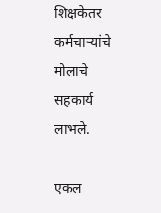शिक्षकेतर कर्मचाऱ्यांचे मोलाचे सहकार्य लाभले.

एकल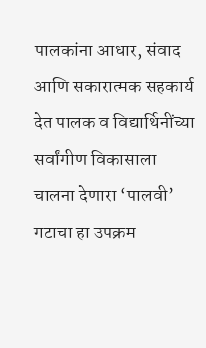पालकांना आधार, संवाद आणि सकारात्मक सहकार्य देत पालक व विद्यार्थिनींच्या सर्वांगीण विकासाला चालना देणारा ‘पालवी’ गटाचा हा उपक्रम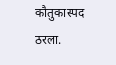कौतुकास्पद ठरला.